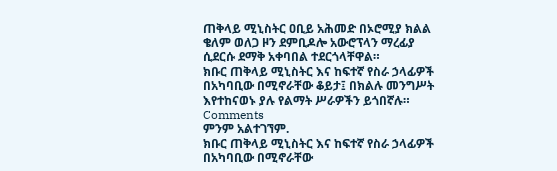ጠቅላይ ሚኒስትር ዐቢይ አሕመድ በኦሮሚያ ክልል ቄለም ወለጋ ዞን ደምቢዶሎ አውሮፕላን ማረፊያ ሲደርሱ ደማቅ አቀባበል ተደርጎላቸዋል።
ክቡር ጠቅላይ ሚኒስትር እና ከፍተኛ የስራ ኃላፊዎች በአካባቢው በሚኖራቸው ቆይታ፤ በክልሉ መንግሥት እየተከናወኑ ያሉ የልማት ሥራዎችን ይጎበኛሉ።
Comments
ምንም አልተገኘም.
ክቡር ጠቅላይ ሚኒስትር እና ከፍተኛ የስራ ኃላፊዎች በአካባቢው በሚኖራቸው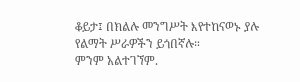ቆይታ፤ በክልሉ መንግሥት እየተከናወኑ ያሉ የልማት ሥራዎችን ይጎበኛሉ።
ምንም አልተገኘም.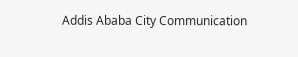Addis Ababa City Communication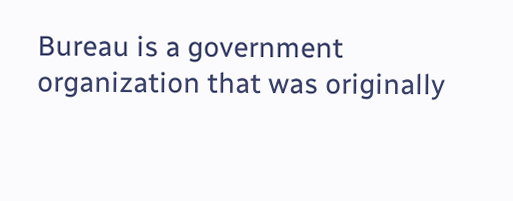Bureau is a government organization that was originally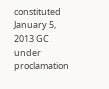constituted January 5, 2013 GC under proclamation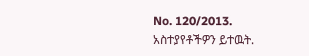No. 120/2013.
አስተያየቶችዎን ይተዉት.